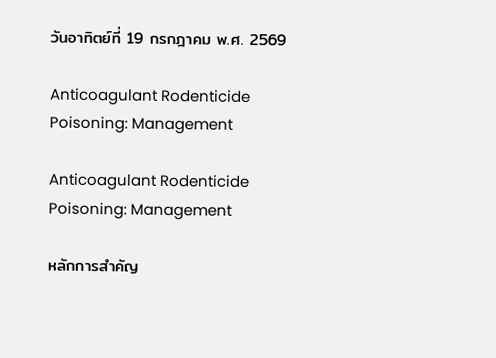วันอาทิตย์ที่ 19 กรกฎาคม พ.ศ. 2569

Anticoagulant Rodenticide Poisoning: Management

Anticoagulant Rodenticide Poisoning: Management

หลักการสำคัญ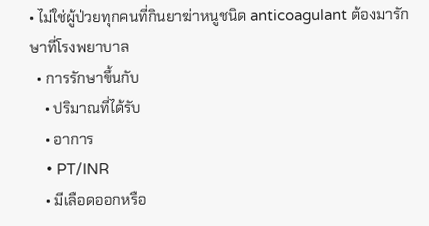• ไม่ใช่ผู้ป่วยทุกคนที่กินยาฆ่าหนูชนิด anticoagulant ต้องมารักษาที่โรงพยาบาล
  • การรักษาขึ้นกับ
    • ปริมาณที่ได้รับ
    • อาการ
    • PT/INR
    • มีเลือดออกหรือ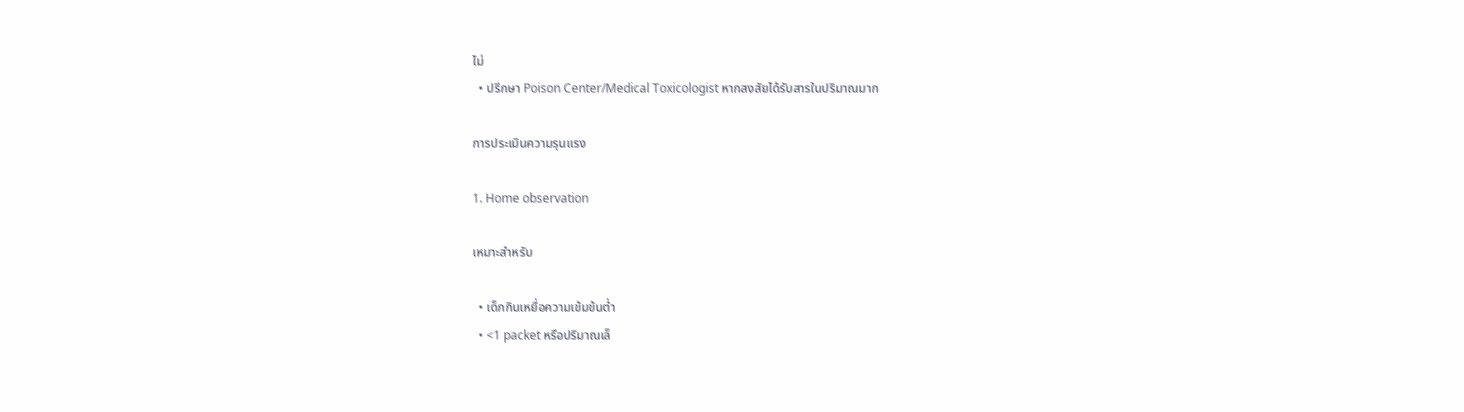ไม่
  • ปรึกษา Poison Center/Medical Toxicologist หากสงสัยได้รับสารในปริมาณมาก

การประเมินความรุนแรง

1. Home observation

เหมาะสำหรับ

  • เด็กกินเหยื่อความเข้มข้นต่ำ
  • <1 packet หรือปริมาณเล็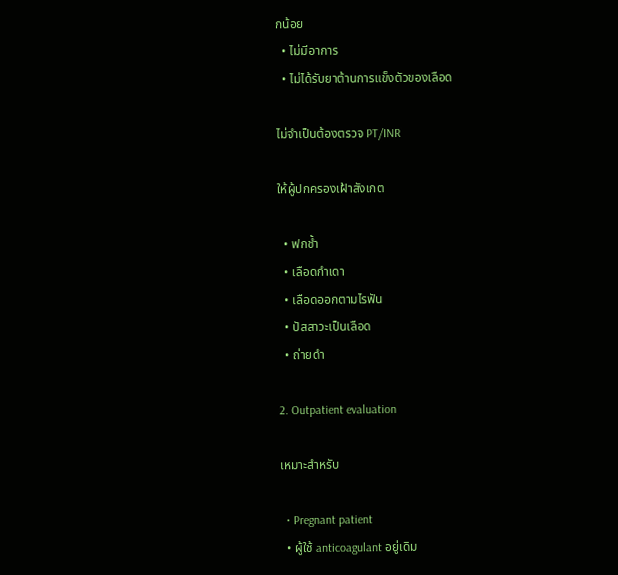กน้อย
  • ไม่มีอาการ
  • ไม่ได้รับยาต้านการแข็งตัวของเลือด

ไม่จำเป็นต้องตรวจ PT/INR

ให้ผู้ปกครองเฝ้าสังเกต

  • ฟกช้ำ
  • เลือดกำเดา
  • เลือดออกตามไรฟัน
  • ปัสสาวะเป็นเลือด
  • ถ่ายดำ

2. Outpatient evaluation

เหมาะสำหรับ

  • Pregnant patient
  • ผู้ใช้ anticoagulant อยู่เดิม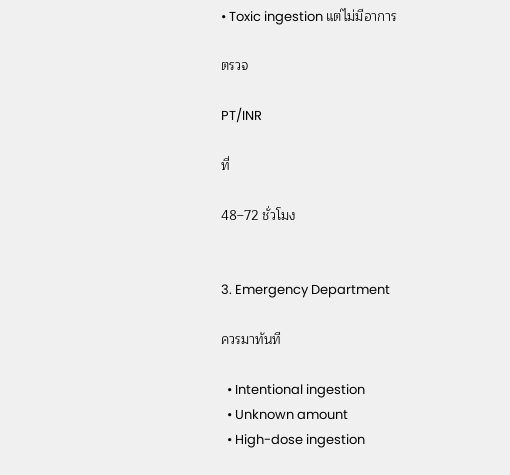• Toxic ingestion แต่ไม่มีอาการ

ตรวจ

PT/INR

ที่

48–72 ชั่วโมง


3. Emergency Department

ควรมาทันที

  • Intentional ingestion
  • Unknown amount
  • High-dose ingestion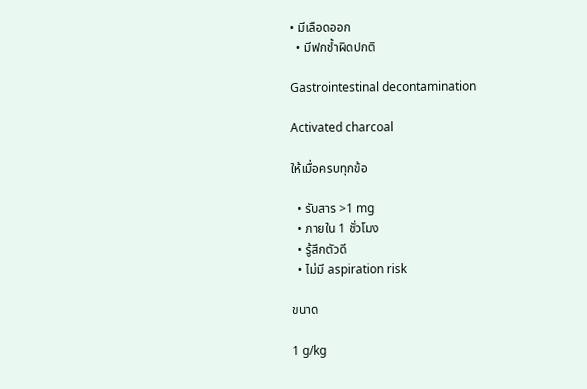• มีเลือดออก
  • มีฟกช้ำผิดปกติ

Gastrointestinal decontamination

Activated charcoal

ให้เมื่อครบทุกข้อ

  • รับสาร >1 mg
  • ภายใน 1 ชั่วโมง
  • รู้สึกตัวดี
  • ไม่มี aspiration risk

ขนาด

1 g/kg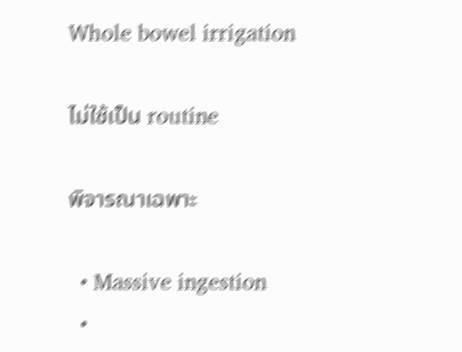Whole bowel irrigation

ไม่ใช้เป็น routine

พิจารณาเฉพาะ

  • Massive ingestion
  •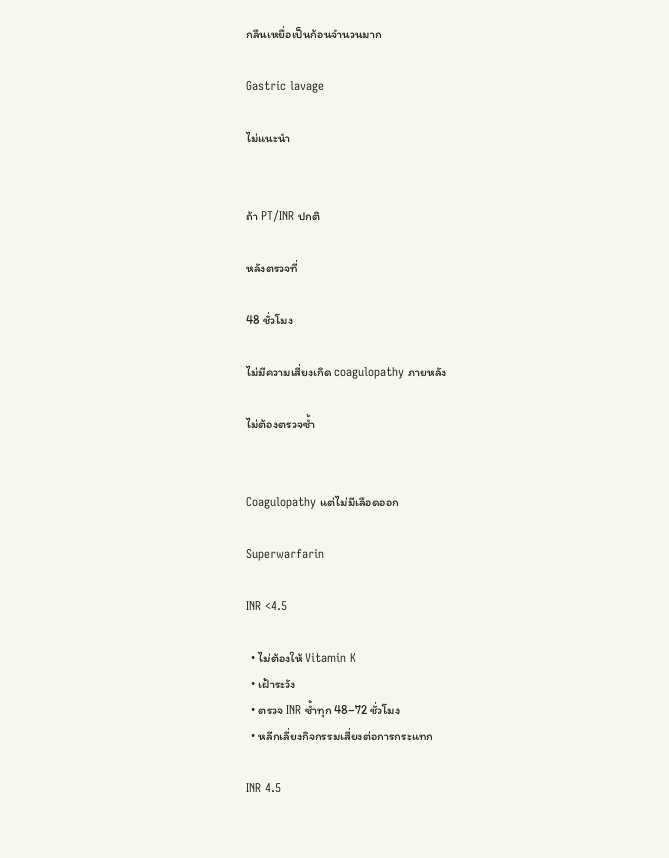กลืนเหยื่อเป็นก้อนจำนวนมาก

Gastric lavage

ไม่แนะนำ


ถ้า PT/INR ปกติ

หลังตรวจที่

48 ชั่วโมง

ไม่มีความเสี่ยงเกิด coagulopathy ภายหลัง

ไม่ต้องตรวจซ้ำ


Coagulopathy แต่ไม่มีเลือดออก

Superwarfarin

INR <4.5

  • ไม่ต้องให้ Vitamin K
  • เฝ้าระวัง
  • ตรวจ INR ซ้ำทุก 48–72 ชั่วโมง
  • หลีกเลี่ยงกิจกรรมเสี่ยงต่อการกระแทก

INR 4.5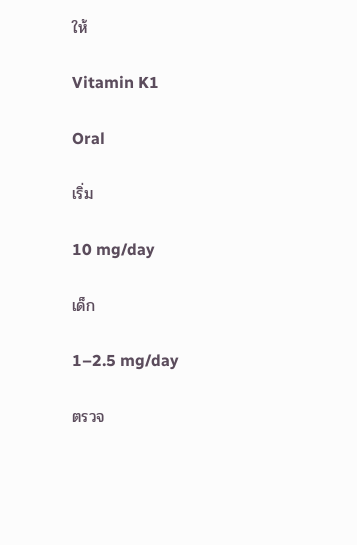ให้

Vitamin K1

Oral

เริ่ม

10 mg/day

เด็ก

1–2.5 mg/day

ตรวจ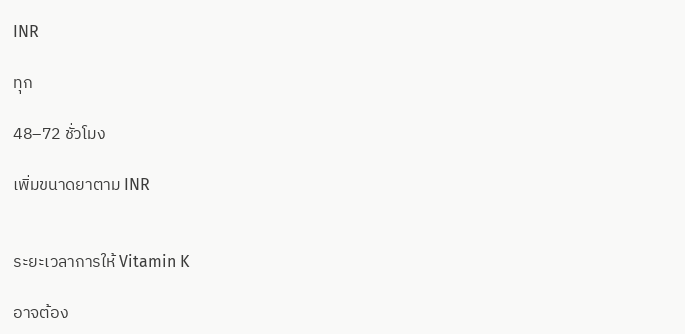INR

ทุก

48–72 ชั่วโมง

เพิ่มขนาดยาตาม INR


ระยะเวลาการให้ Vitamin K

อาจต้อง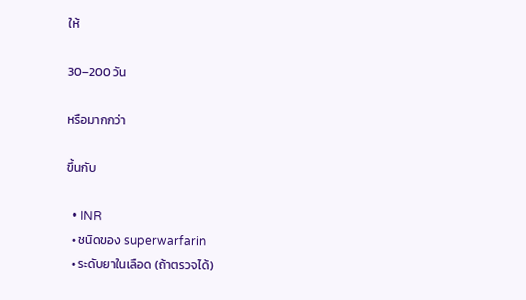ให้

30–200 วัน

หรือมากกว่า

ขึ้นกับ

  • INR
  • ชนิดของ superwarfarin
  • ระดับยาในเลือด (ถ้าตรวจได้)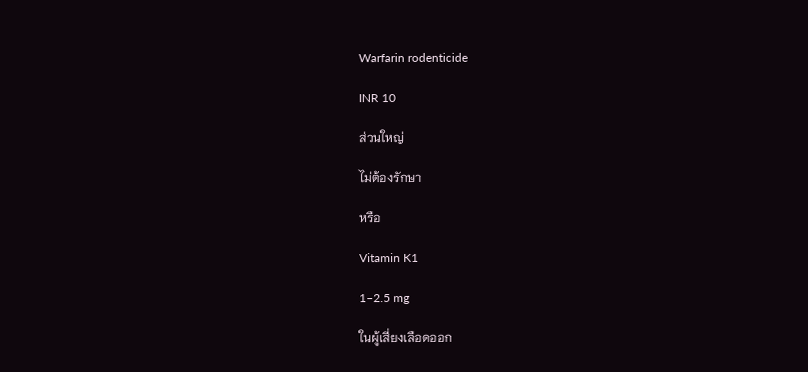Warfarin rodenticide

INR 10

ส่วนใหญ่

ไม่ต้องรักษา

หรือ

Vitamin K1

1–2.5 mg

ในผู้เสี่ยงเลือดออก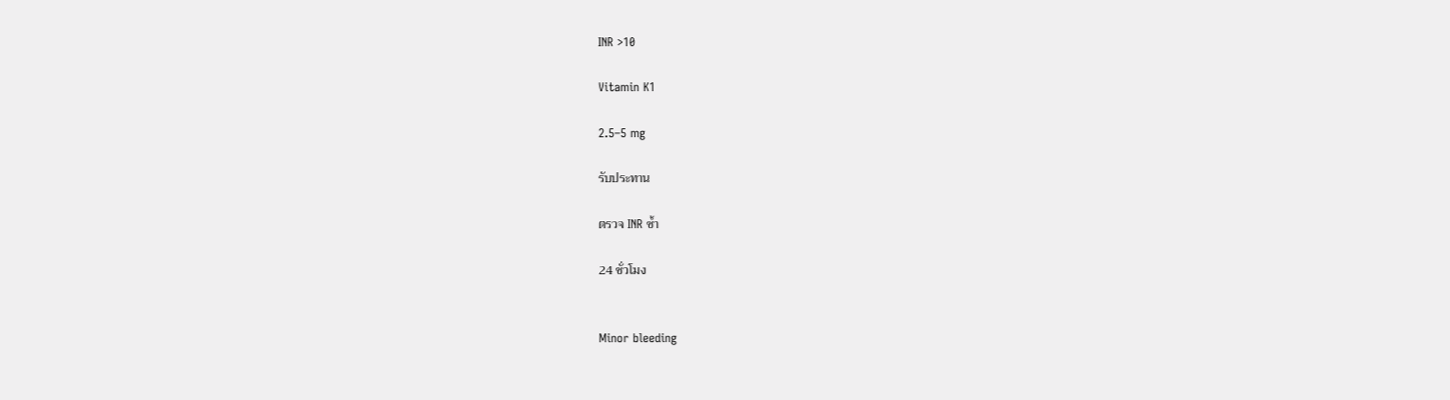INR >10

Vitamin K1

2.5–5 mg

รับประทาน

ตรวจ INR ซ้ำ

24 ชั่วโมง


Minor bleeding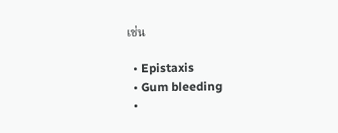เช่น

  • Epistaxis
  • Gum bleeding
  •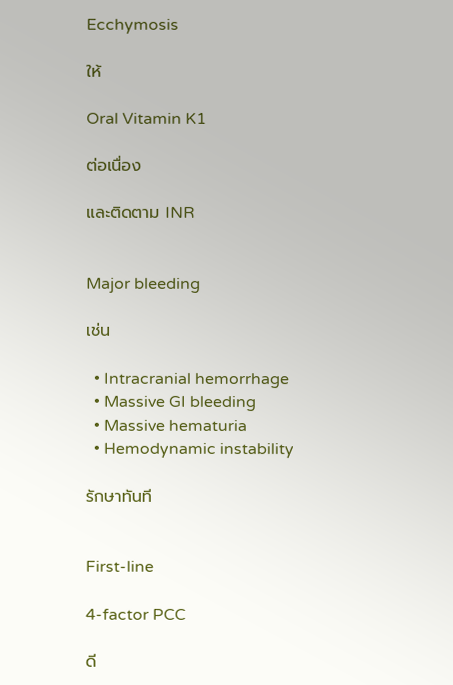Ecchymosis

ให้

Oral Vitamin K1

ต่อเนื่อง

และติดตาม INR


Major bleeding

เช่น

  • Intracranial hemorrhage
  • Massive GI bleeding
  • Massive hematuria
  • Hemodynamic instability

รักษาทันที


First-line

4-factor PCC

ดี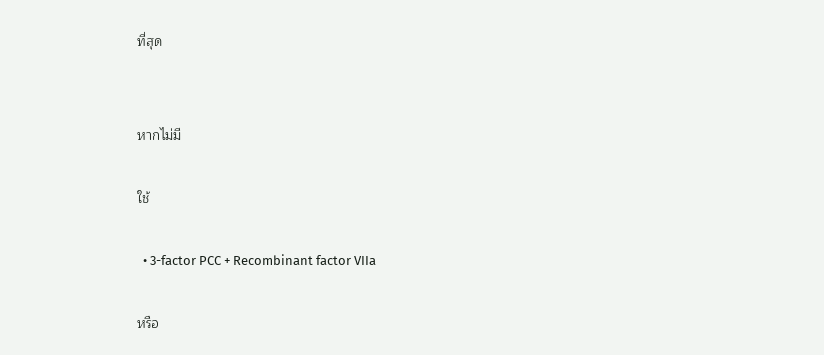ที่สุด


หากไม่มี

ใช้

  • 3-factor PCC + Recombinant factor VIIa

หรือ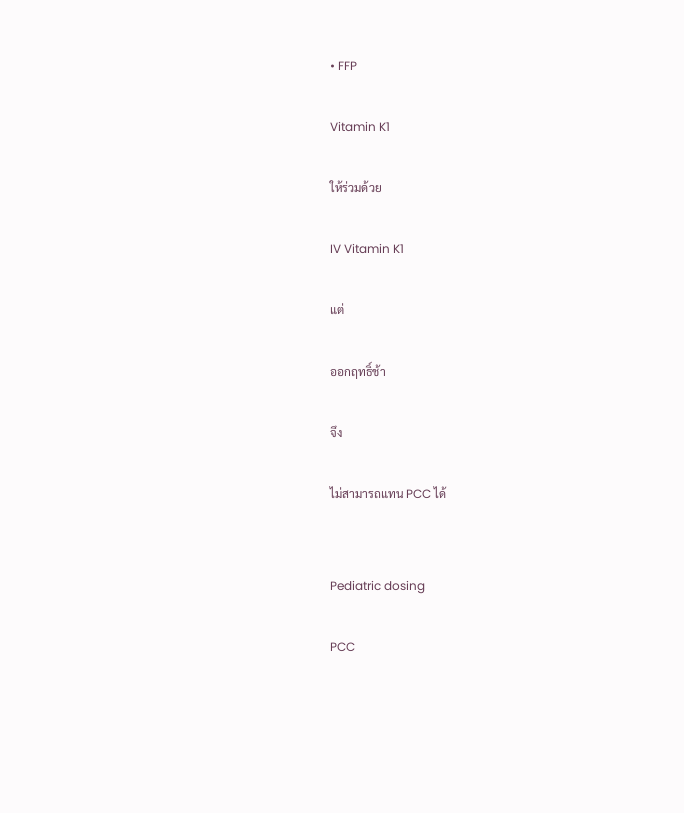• FFP

Vitamin K1

ให้ร่วมด้วย

IV Vitamin K1

แต่

ออกฤทธิ์ช้า

จึง

ไม่สามารถแทน PCC ได้


Pediatric dosing

PCC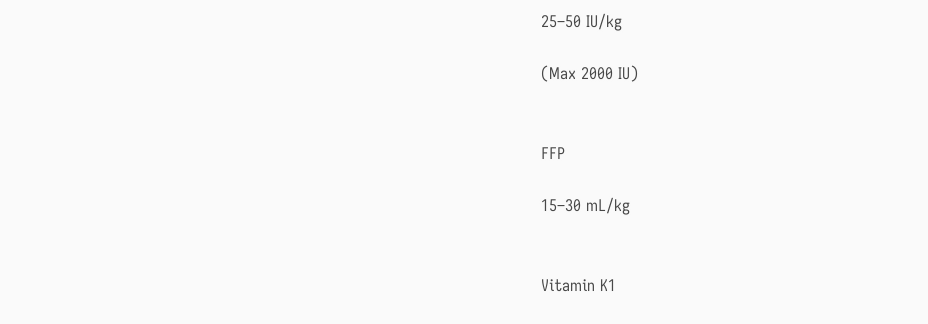25–50 IU/kg

(Max 2000 IU)


FFP

15–30 mL/kg


Vitamin K1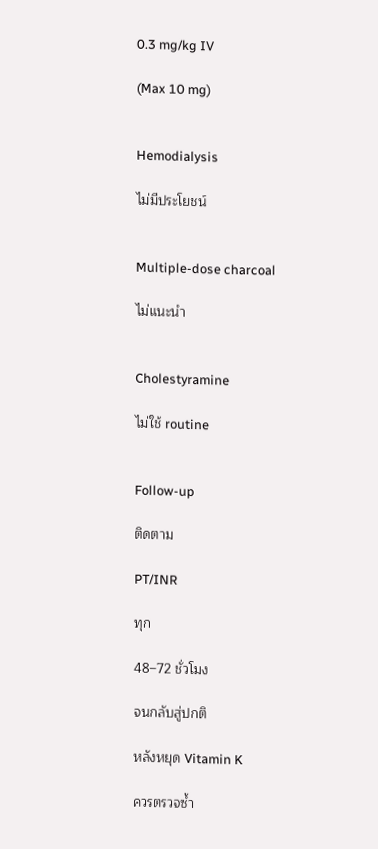0.3 mg/kg IV

(Max 10 mg)


Hemodialysis

ไม่มีประโยชน์


Multiple-dose charcoal

ไม่แนะนำ


Cholestyramine

ไม่ใช้ routine


Follow-up

ติดตาม

PT/INR

ทุก

48–72 ชั่วโมง

จนกลับสู่ปกติ

หลังหยุด Vitamin K

ควรตรวจซ้ำ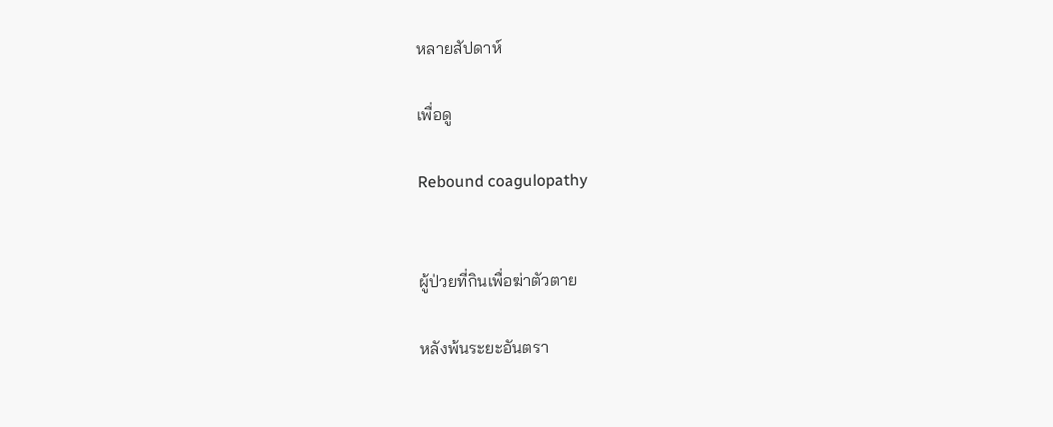หลายสัปดาห์

เพื่อดู

Rebound coagulopathy


ผู้ป่วยที่กินเพื่อฆ่าตัวตาย

หลังพ้นระยะอันตรา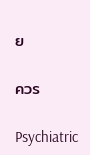ย

ควร

Psychiatric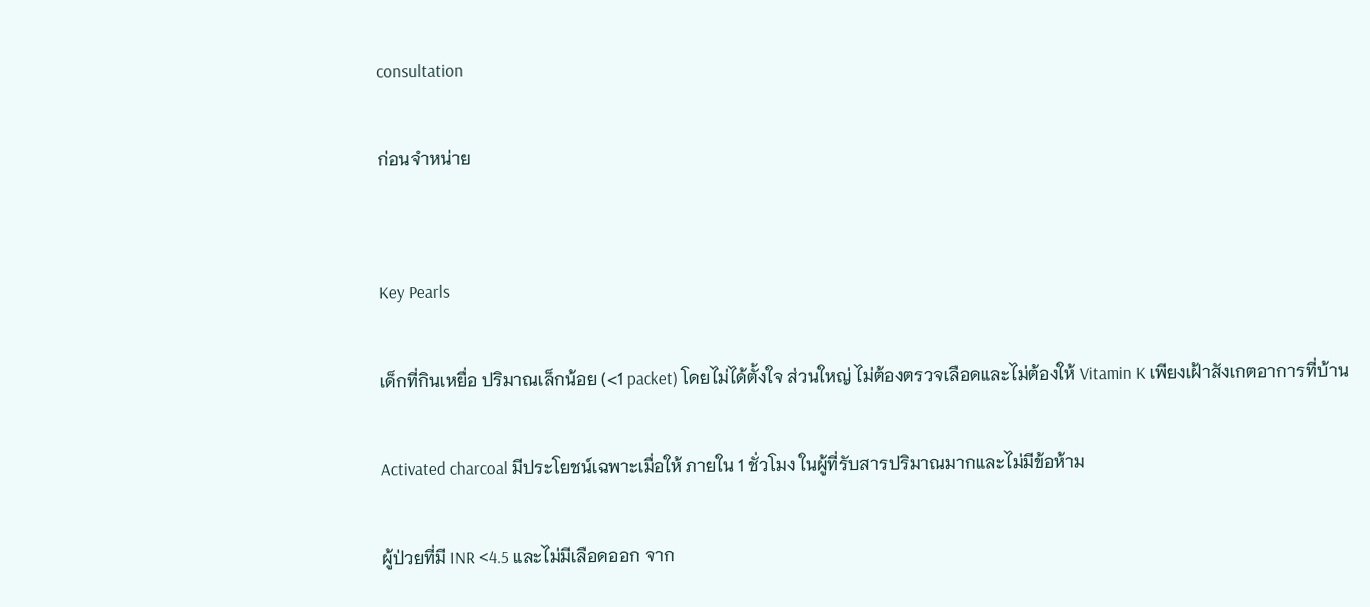consultation

ก่อนจำหน่าย


Key Pearls

เด็กที่กินเหยื่อ ปริมาณเล็กน้อย (<1 packet) โดยไม่ได้ตั้งใจ ส่วนใหญ่ ไม่ต้องตรวจเลือดและไม่ต้องให้ Vitamin K เพียงเฝ้าสังเกตอาการที่บ้าน

Activated charcoal มีประโยชน์เฉพาะเมื่อให้ ภายใน 1 ชั่วโมง ในผู้ที่รับสารปริมาณมากและไม่มีข้อห้าม

ผู้ป่วยที่มี INR <4.5 และไม่มีเลือดออก จาก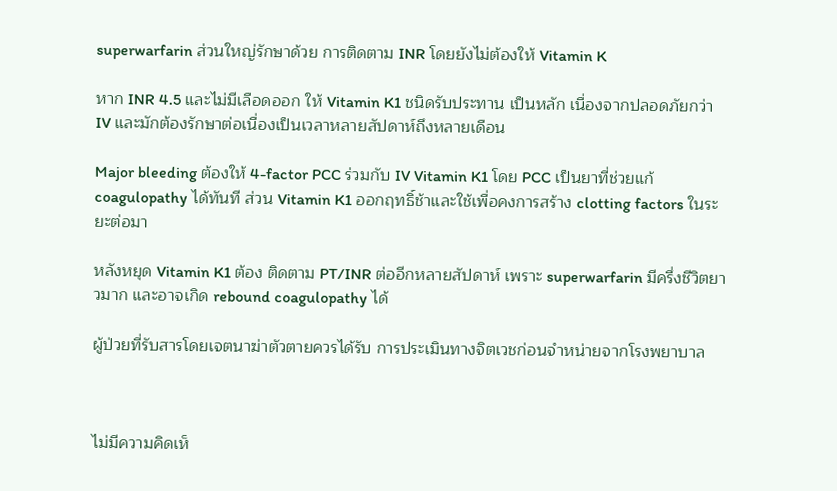superwarfarin ส่วนใหญ่รักษาด้วย การติดตาม INR โดยยังไม่ต้องให้ Vitamin K

หาก INR 4.5 และไม่มีเลือดออก ให้ Vitamin K1 ชนิดรับประทาน เป็นหลัก เนื่องจากปลอดภัยกว่า IV และมักต้องรักษาต่อเนื่องเป็นเวลาหลายสัปดาห์ถึงหลายเดือน

Major bleeding ต้องให้ 4-factor PCC ร่วมกับ IV Vitamin K1 โดย PCC เป็นยาที่ช่วยแก้ coagulopathy ได้ทันที ส่วน Vitamin K1 ออกฤทธิ์ช้าและใช้เพื่อคงการสร้าง clotting factors ในระยะต่อมา

หลังหยุด Vitamin K1 ต้อง ติดตาม PT/INR ต่ออีกหลายสัปดาห์ เพราะ superwarfarin มีครึ่งชีวิตยาวมาก และอาจเกิด rebound coagulopathy ได้

ผู้ป่วยที่รับสารโดยเจตนาฆ่าตัวตายควรได้รับ การประเมินทางจิตเวชก่อนจำหน่ายจากโรงพยาบาล



ไม่มีความคิดเห็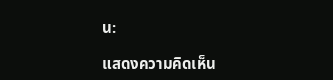น:

แสดงความคิดเห็น